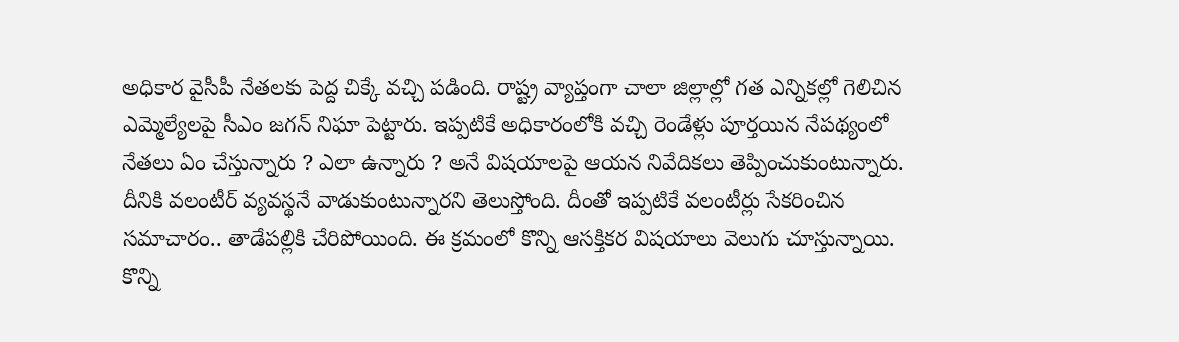అధికార వైసీపీ నేతలకు పెద్ద చిక్కే వచ్చి పడింది. రాష్ట్ర వ్యాప్తంగా చాలా జిల్లాల్లో గత ఎన్నికల్లో గెలిచిన ఎమ్మెల్యేలపై సీఎం జగన్ నిఘా పెట్టారు. ఇప్పటికే అధికారంలోకి వచ్చి రెండేళ్లు పూర్తయిన నేపథ్యంలో నేతలు ఏం చేస్తున్నారు ? ఎలా ఉన్నారు ? అనే విషయాలపై ఆయన నివేదికలు తెప్పించుకుంటున్నారు. దీనికి వలంటీర్ వ్యవస్థనే వాడుకుంటున్నారని తెలుస్తోంది. దీంతో ఇప్పటికే వలంటీర్లు సేకరించిన సమాచారం.. తాడేపల్లికి చేరిపోయింది. ఈ క్రమంలో కొన్ని ఆసక్తికర విషయాలు వెలుగు చూస్తున్నాయి. కొన్ని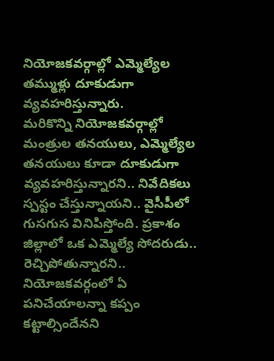నియోజకవర్గాల్లో ఎమ్మెల్యేల తమ్ముళ్లు దూకుడుగా వ్యవహరిస్తున్నారు.
మరికొన్ని నియోజకవర్గాల్లో మంత్రుల తనయులు, ఎమ్మెల్యేల తనయులు కూడా దూకుడుగా వ్యవహరిస్తున్నారని.. నివేదికలు స్పస్టం చేస్తున్నాయని.. వైసీపీలో గుసగుస వినిపిస్తోంది. ప్రకాశం జిల్లాలో ఒక ఎమ్మెల్యే సోదరుడు.. రెచ్చిపోతున్నారని.. నియోజకవర్గంలో ఏ పనిచేయాలన్నా కప్పం కట్టాల్సిందేనని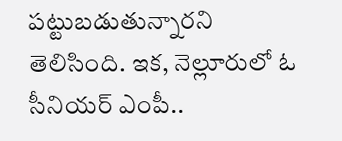పట్టుబడుతున్నారని తెలిసింది. ఇక, నెల్లూరులో ఓ సీనియర్ ఎంపీ..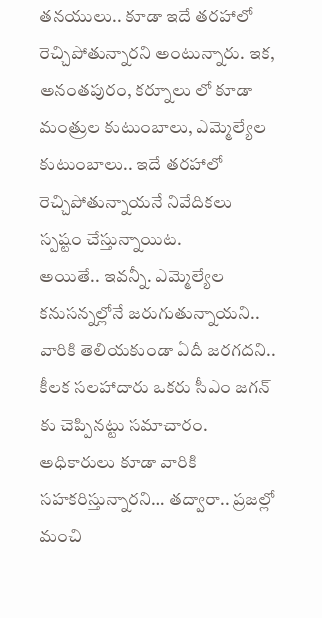తనయులు.. కూడా ఇదే తరహాలో రెచ్చిపోతున్నారని అంటున్నారు. ఇక, అనంతపురం, కర్నూలు లో కూడా మంత్రుల కుటుంబాలు, ఎమ్మెల్యేల కుటుంబాలు.. ఇదే తరహాలో రెచ్చిపోతున్నాయనే నివేదికలు స్పష్టం చేస్తున్నాయిట.
అయితే.. ఇవన్నీ. ఎమ్మెల్యేల కనుసన్నల్లోనే జరుగుతున్నాయని.. వారికి తెలియకుండా ఏదీ జరగదని.. కీలక సలహాదారు ఒకరు సీఎం జగన్ కు చెప్పినట్టు సమాచారం. అధికారులు కూడా వారికి సహకరిస్తున్నారని… తద్వారా.. ప్రజల్లో మంచి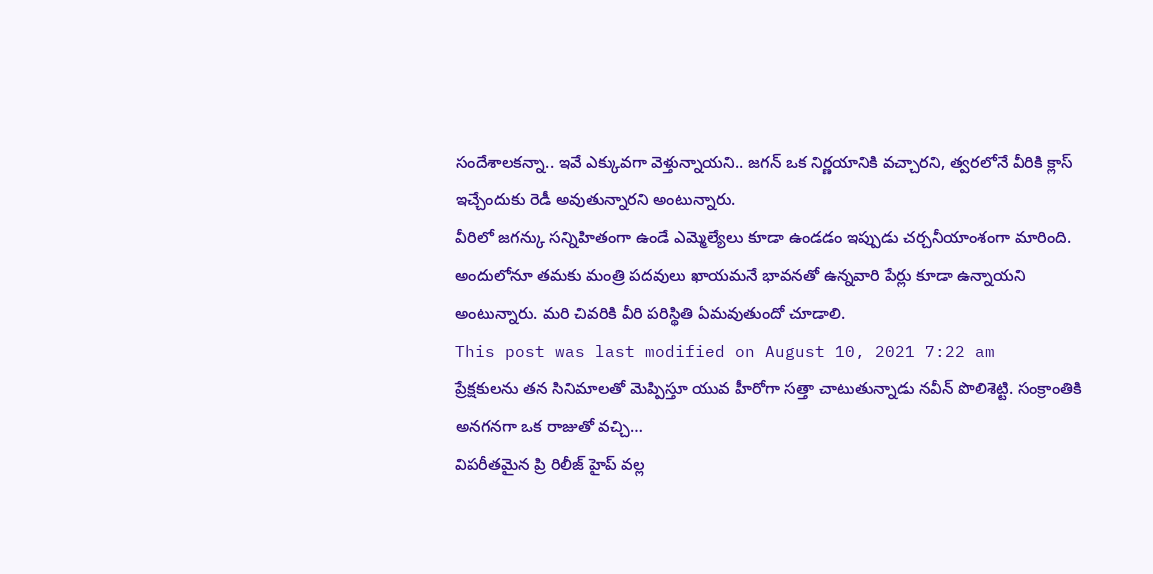సందేశాలకన్నా.. ఇవే ఎక్కువగా వెళ్తున్నాయని.. జగన్ ఒక నిర్ణయానికి వచ్చారని, త్వరలోనే వీరికి క్లాస్ ఇచ్చేందుకు రెడీ అవుతున్నారని అంటున్నారు.
వీరిలో జగన్కు సన్నిహితంగా ఉండే ఎమ్మెల్యేలు కూడా ఉండడం ఇప్పుడు చర్చనీయాంశంగా మారింది. అందులోనూ తమకు మంత్రి పదవులు ఖాయమనే భావనతో ఉన్నవారి పేర్లు కూడా ఉన్నాయని అంటున్నారు. మరి చివరికి వీరి పరిస్థితి ఏమవుతుందో చూడాలి.
This post was last modified on August 10, 2021 7:22 am
ప్రేక్షకులను తన సినిమాలతో మెప్పిస్తూ యువ హీరోగా సత్తా చాటుతున్నాడు నవీన్ పొలిశెట్టి. సంక్రాంతికి అనగనగా ఒక రాజుతో వచ్చి…
విపరీతమైన ప్రి రిలీజ్ హైప్ వల్ల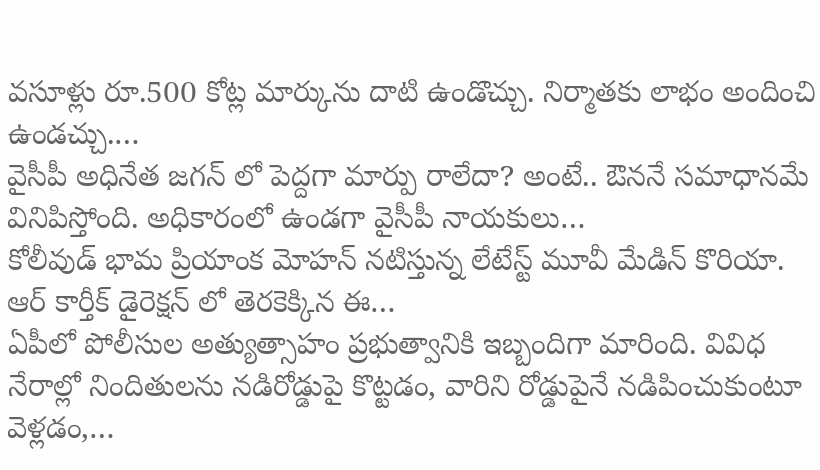వసూళ్లు రూ.500 కోట్ల మార్కును దాటి ఉండొచ్చు. నిర్మాతకు లాభం అందించి ఉండచ్చు.…
వైసీపీ అధినేత జగన్ లో పెద్దగా మార్పు రాలేదా? అంటే.. ఔననే సమాధానమే వినిపిస్తోంది. అధికారంలో ఉండగా వైసీపీ నాయకులు…
కోలీవుడ్ భామ ప్రియాంక మోహన్ నటిస్తున్న లేటేస్ట్ మూవీ మేడిన్ కొరియా. ఆర్ కార్తీక్ డైరెక్షన్ లో తెరకెక్కిన ఈ…
ఏపీలో పోలీసుల అత్యుత్సాహం ప్రభుత్వానికి ఇబ్బందిగా మారింది. వివిధ నేరాల్లో నిందితులను నడిరోడ్డుపై కొట్టడం, వారిని రోడ్డుపైనే నడిపించుకుంటూ వెళ్లడం,…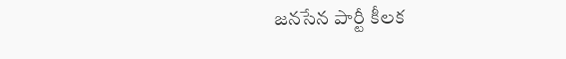జనసేన పార్టీ కీలక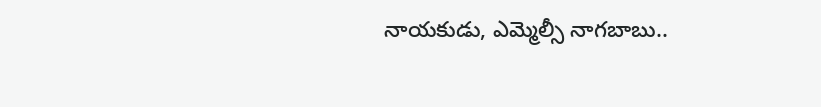నాయకుడు, ఎమ్మెల్సీ నాగబాబు..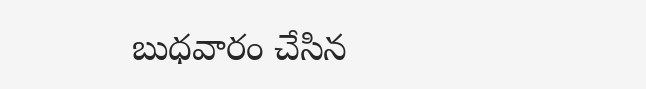బుధవారం చేసిన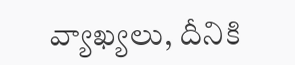వ్యాఖ్యలు, దీనికి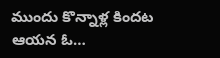ముందు కొన్నాళ్ల కిందట ఆయన ఓ…